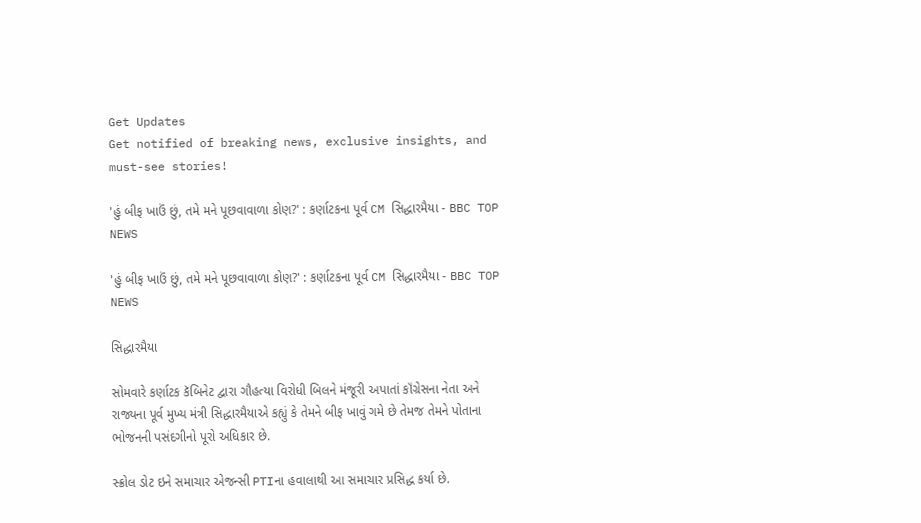Get Updates
Get notified of breaking news, exclusive insights, and must-see stories!

'હું બીફ ખાઉં છું, તમે મને પૂછવાવાળા કોણ?' : કર્ણાટકના પૂર્વ CM સિદ્ધારમૈયા - BBC TOP NEWS

'હું બીફ ખાઉં છું, તમે મને પૂછવાવાળા કોણ?' : કર્ણાટકના પૂર્વ CM સિદ્ધારમૈયા - BBC TOP NEWS

સિદ્ધારમૈયા

સોમવારે કર્ણાટક કૅબિનેટ દ્વારા ગૌહત્યા વિરોધી બિલને મંજૂરી અપાતાં કૉંગ્રેસના નેતા અને રાજ્યના પૂર્વ મુખ્ય મંત્રી સિદ્ધારમૈયાએ કહ્યું કે તેમને બીફ ખાવું ગમે છે તેમજ તેમને પોતાના ભોજનની પસંદગીનો પૂરો અધિકાર છે.

સ્ક્રોલ ડોટ ઇને સમાચાર એજન્સી PTIના હવાલાથી આ સમાચાર પ્રસિદ્ધ કર્યા છે.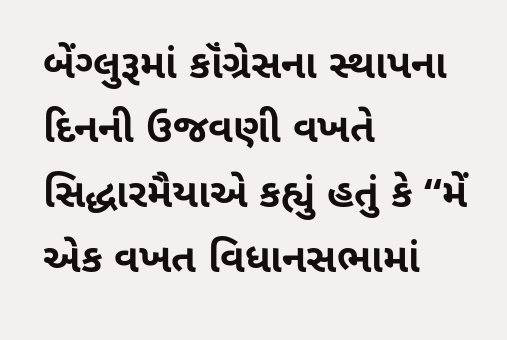બેંગ્લુરૂમાં કૉંગ્રેસના સ્થાપના દિનની ઉજવણી વખતે સિદ્ધારમૈયાએ કહ્યું હતું કે “મેં એક વખત વિધાનસભામાં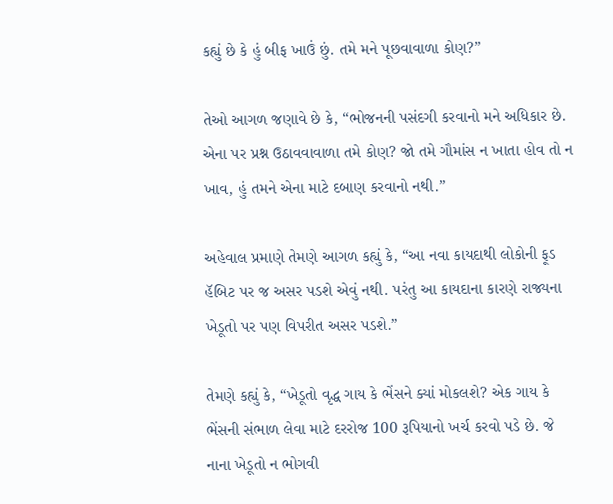કહ્યું છે કે હું બીફ ખાઉં છું. તમે મને પૂછવાવાળા કોણ?”

તેઓ આગળ જણાવે છે કે, “ભોજનની પસંદગી કરવાનો મને અધિકાર છે. એના પર પ્રશ્ન ઉઠાવવાવાળા તમે કોણ? જો તમે ગૌમાંસ ન ખાતા હોવ તો ન ખાવ, હું તમને એના માટે દબાણ કરવાનો નથી.”

અહેવાલ પ્રમાણે તેમણે આગળ કહ્યું કે, “આ નવા કાયદાથી લોકોની ફૂડ હૅબિટ પર જ અસર પડશે એવું નથી. પરંતુ આ કાયદાના કારણે રાજ્યના ખેડૂતો પર પણ વિપરીત અસર પડશે.”

તેમણે કહ્યું કે, “ખેડૂતો વૃદ્ધ ગાય કે ભેંસને ક્યાં મોકલશે? એક ગાય કે ભેંસની સંભાળ લેવા માટે દરરોજ 100 રૂપિયાનો ખર્ચ કરવો પડે છે. જે નાના ખેડૂતો ન ભોગવી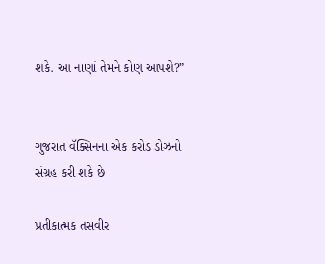શકે. આ નાણાં તેમને કોણ આપશે?”


ગુજરાત વૅક્સિનના એક કરોડ ડોઝનો સંગ્રહ કરી શકે છે

પ્રતીકાત્મક તસવીર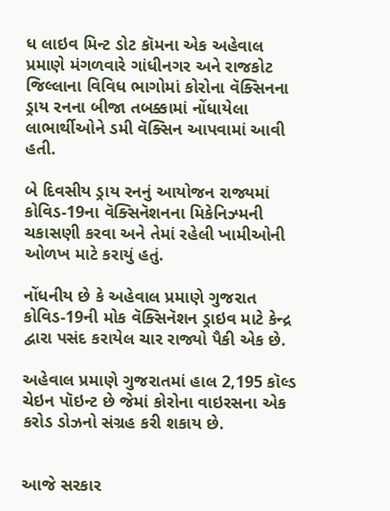ધ લાઇવ મિન્ટ ડોટ કૉમના એક અહેવાલ પ્રમાણે મંગળવારે ગાંધીનગર અને રાજકોટ જિલ્લાના વિવિધ ભાગોમાં કોરોના વૅક્સિનના ડ્રાય રનના બીજા તબક્કામાં નોંધાયેલા લાભાર્થીઓને ડમી વૅક્સિન આપવામાં આવી હતી.

બે દિવસીય ડ્રાય રનનું આયોજન રાજ્યમાં કોવિડ-19ના વૅક્સિનૅશનના મિકેનિઝ્મની ચકાસણી કરવા અને તેમાં રહેલી ખામીઓની ઓળખ માટે કરાયું હતું.

નોંધનીય છે કે અહેવાલ પ્રમાણે ગુજરાત કોવિડ-19ની મોક વૅક્સિનૅશન ડ્રાઇવ માટે કેન્દ્ર દ્વારા પસંદ કરાયેલ ચાર રાજ્યો પૈકી એક છે.

અહેવાલ પ્રમાણે ગુજરાતમાં હાલ 2,195 કૉલ્ડ ચેઇન પૉઇન્ટ છે જેમાં કોરોના વાઇરસના એક કરોડ ડોઝનો સંગ્રહ કરી શકાય છે.


આજે સરકાર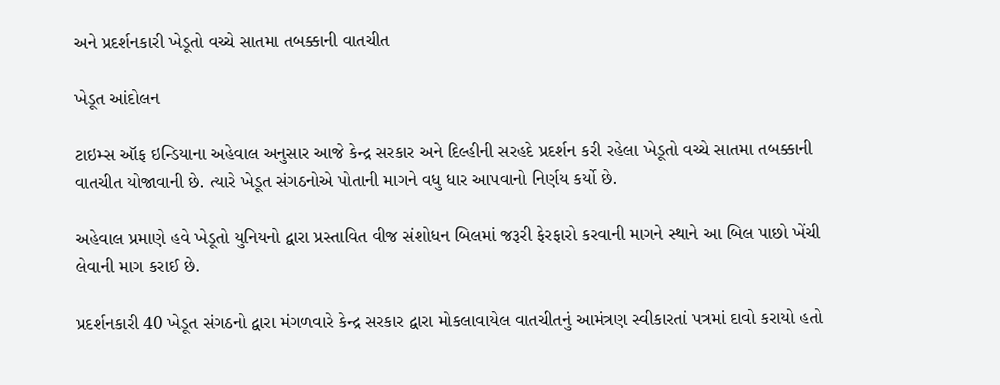અને પ્રદર્શનકારી ખેડૂતો વચ્ચે સાતમા તબક્કાની વાતચીત

ખેડૂત આંદોલન

ટાઇમ્સ ઑફ ઇન્ડિયાના અહેવાલ અનુસાર આજે કેન્દ્ર સરકાર અને દિલ્હીની સરહદે પ્રદર્શન કરી રહેલા ખેડૂતો વચ્ચે સાતમા તબક્કાની વાતચીત યોજાવાની છે. ત્યારે ખેડૂત સંગઠનોએ પોતાની માગને વધુ ધાર આપવાનો નિર્ણય કર્યો છે.

અહેવાલ પ્રમાણે હવે ખેડૂતો યુનિયનો દ્વારા પ્રસ્તાવિત વીજ સંશોધન બિલમાં જરૂરી ફેરફારો કરવાની માગને સ્થાને આ બિલ પાછો ખેંચી લેવાની માગ કરાઈ છે.

પ્રદર્શનકારી 40 ખેડૂત સંગઠનો દ્વારા મંગળવારે કેન્દ્ર સરકાર દ્વારા મોકલાવાયેલ વાતચીતનું આમંત્રણ સ્વીકારતાં પત્રમાં દાવો કરાયો હતો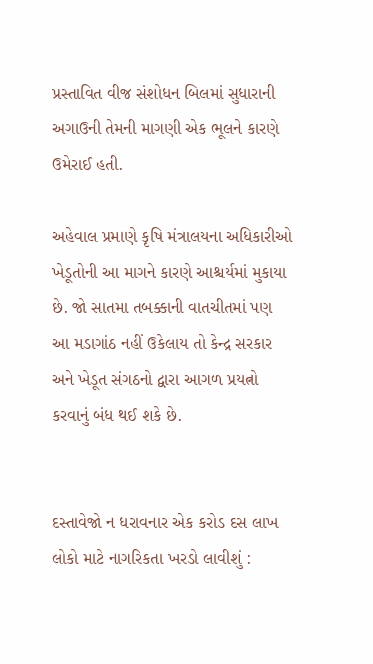પ્રસ્તાવિત વીજ સંશોધન બિલમાં સુધારાની અગાઉની તેમની માગણી એક ભૂલને કારણે ઉમેરાઈ હતી.

અહેવાલ પ્રમાણે કૃષિ મંત્રાલયના અધિકારીઓ ખેડૂતોની આ માગને કારણે આશ્ચર્યમાં મુકાયા છે. જો સાતમા તબક્કાની વાતચીતમાં પણ આ મડાગાંઠ નહીં ઉકેલાય તો કેન્દ્ર સરકાર અને ખેડૂત સંગઠનો દ્વારા આગળ પ્રયત્નો કરવાનું બંધ થઈ શકે છે.


દસ્તાવેજો ન ધરાવનાર એક કરોડ દસ લાખ લોકો માટે નાગરિકતા ખરડો લાવીશું :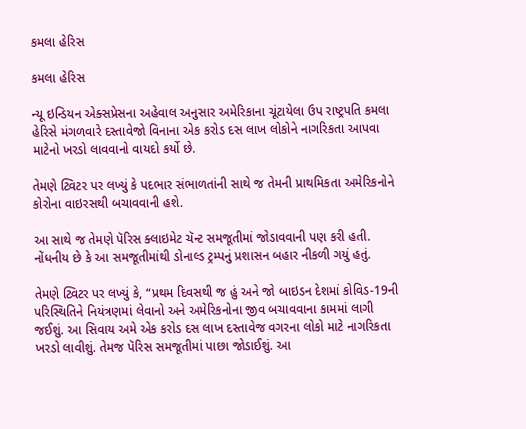કમલા હેરિસ

કમલા હેરિસ

ન્યૂ ઇન્ડિયન એક્સપ્રેસના અહેવાલ અનુસાર અમેરિકાના ચૂંટાયેલા ઉપ રાષ્ટ્રપતિ કમલા હેરિસે મંગળવારે દસ્તાવેજો વિનાના એક કરોડ દસ લાખ લોકોને નાગરિકતા આપવા માટેનો ખરડો લાવવાનો વાયદો કર્યો છે.

તેમણે ટ્વિટર પર લખ્યું કે પદભાર સંભાળતાંની સાથે જ તેમની પ્રાથમિકતા અમેરિકનોને કોરોના વાઇરસથી બચાવવાની હશે.

આ સાથે જ તેમણે પૅરિસ ક્લાઇમેટ ચૅન્ટ સમજૂતીમાં જોડાવવાની પણ કરી હતી. નોંધનીય છે કે આ સમજૂતીમાંથી ડોનાલ્ડ ટ્રમ્પનું પ્રશાસન બહાર નીકળી ગયું હતું.

તેમણે ટ્વિટર પર લખ્યું કે, “પ્રથમ દિવસથી જ હું અને જો બાઇડન દેશમાં કોવિડ-19ની પરિસ્થિતિને નિયંત્રણમાં લેવાનો અને અમેરિકનોના જીવ બચાવવાના કામમાં લાગી જઈશું. આ સિવાય અમે એક કરોડ દસ લાખ દસ્તાવેજ વગરના લોકો માટે નાગરિકતા ખરડો લાવીશું. તેમજ પૅરિસ સમજૂતીમાં પાછા જોડાઈશું. આ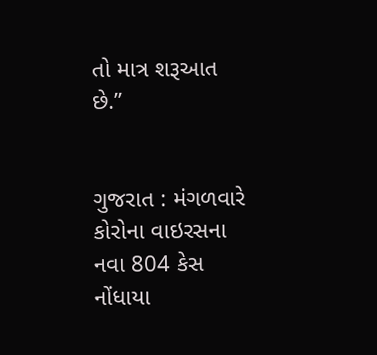તો માત્ર શરૂઆત છે.”


ગુજરાત : મંગળવારે કોરોના વાઇરસના નવા 804 કેસ નોંધાયા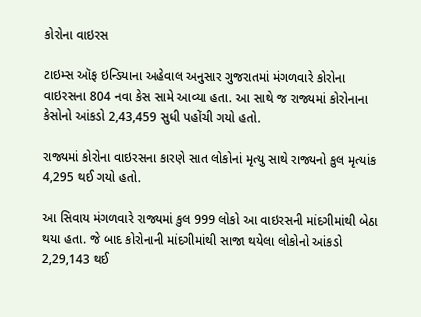કોરોના વાઇરસ

ટાઇમ્સ ઑફ ઇન્ડિયાના અહેવાલ અનુસાર ગુજરાતમાં મંગળવારે કોરોના વાઇરસના 804 નવા કેસ સામે આવ્યા હતા. આ સાથે જ રાજ્યમાં કોરોનાના કેસોનો આંકડો 2,43,459 સુધી પહોંચી ગયો હતો.

રાજ્યમાં કોરોના વાઇરસના કારણે સાત લોકોનાં મૃત્યુ સાથે રાજ્યનો કુલ મૃત્યાંક 4,295 થઈ ગયો હતો.

આ સિવાય મંગળવારે રાજ્યમાં કુલ 999 લોકો આ વાઇરસની માંદગીમાંથી બેઠા થયા હતા. જે બાદ કોરોનાની માંદગીમાંથી સાજા થયેલા લોકોનો આંકડો 2,29,143 થઈ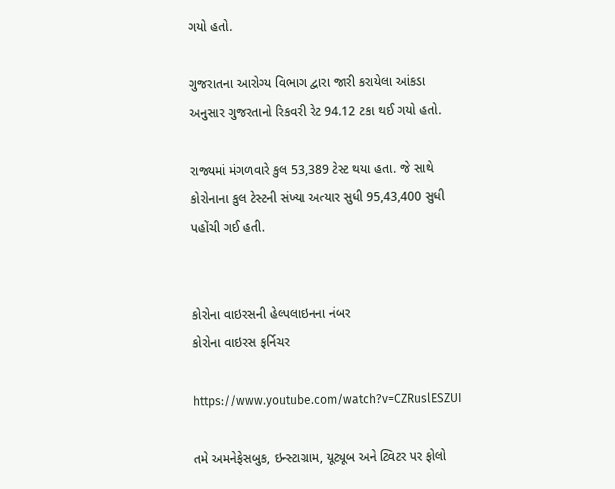ગયો હતો.

ગુજરાતના આરોગ્ય વિભાગ દ્વારા જારી કરાયેલા આંકડા અનુસાર ગુજરતાનો રિકવરી રેટ 94.12 ટકા થઈ ગયો હતો.

રાજ્યમાં મંગળવારે કુલ 53,389 ટેસ્ટ થયા હતા. જે સાથે કોરોનાના કુલ ટેસ્ટની સંખ્યા અત્યાર સુધી 95,43,400 સુધી પહોંચી ગઈ હતી.


કોરોના વાઇરસની હેલ્પલાઇનના નંબર
કોરોના વાઇરસ ફર્નિચર

https://www.youtube.com/watch?v=CZRuslESZUI

તમે અમનેફેસબુક, ઇન્સ્ટાગ્રામ, યૂટ્યૂબ અને ટ્વિટર પર ફોલો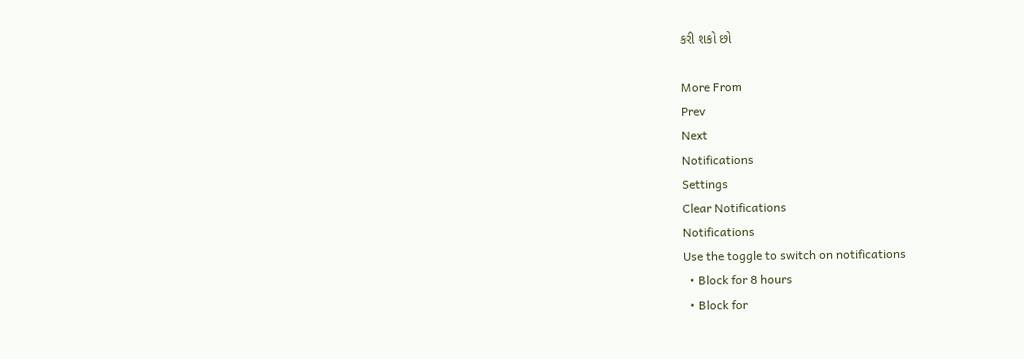કરી શકો છો

More From
Prev
Next
Notifications
Settings
Clear Notifications
Notifications
Use the toggle to switch on notifications
  • Block for 8 hours
  • Block for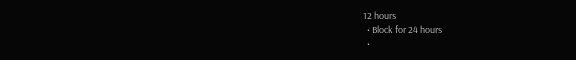12 hours
  • Block for 24 hours
  •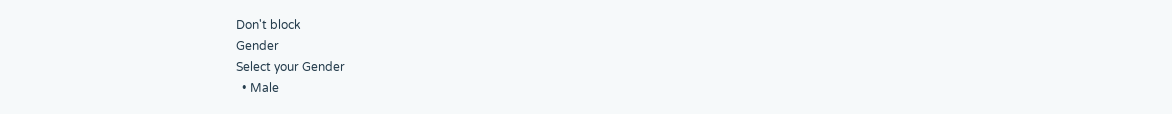Don't block
Gender
Select your Gender
  • Male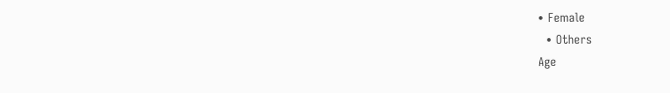• Female
  • Others
Age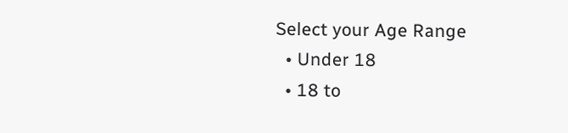Select your Age Range
  • Under 18
  • 18 to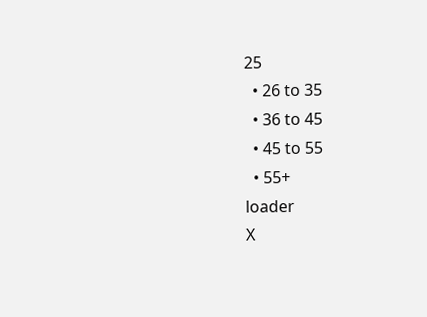25
  • 26 to 35
  • 36 to 45
  • 45 to 55
  • 55+
loader
X